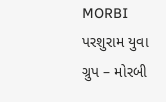MORBI પરશુરામ યુવા ગ્રુપ – મોરબી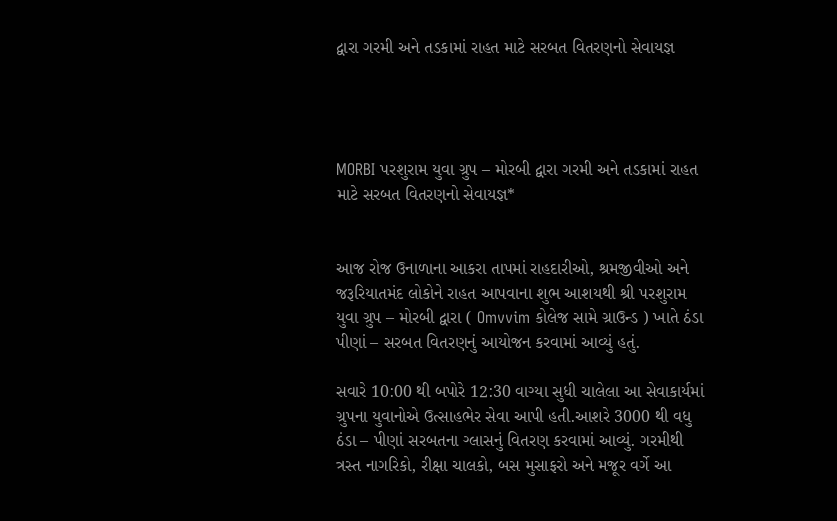દ્વારા ગરમી અને તડકામાં રાહત માટે સરબત વિતરણનો સેવાયજ્ઞ




MORBI પરશુરામ યુવા ગ્રુપ – મોરબી દ્વારા ગરમી અને તડકામાં રાહત માટે સરબત વિતરણનો સેવાયજ્ઞ*


આજ રોજ ઉનાળાના આકરા તાપમાં રાહદારીઓ, શ્રમજીવીઓ અને જરૂરિયાતમંદ લોકોને રાહત આપવાના શુભ આશયથી શ્રી પરશુરામ યુવા ગ્રુપ – મોરબી દ્વારા ( Omvvim કોલેજ સામે ગ્રાઉન્ડ ) ખાતે ઠંડા પીણાં – સરબત વિતરણનું આયોજન કરવામાં આવ્યું હતું.

સવારે 10:00 થી બપોરે 12:30 વાગ્યા સુધી ચાલેલા આ સેવાકાર્યમાં ગ્રુપના યુવાનોએ ઉત્સાહભેર સેવા આપી હતી.આશરે 3000 થી વધુ ઠંડા – પીણાં સરબતના ગ્લાસનું વિતરણ કરવામાં આવ્યું. ગરમીથી ત્રસ્ત નાગરિકો, રીક્ષા ચાલકો, બસ મુસાફરો અને મજૂર વર્ગે આ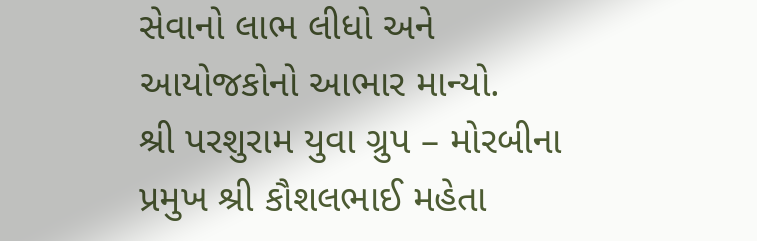સેવાનો લાભ લીધો અને આયોજકોનો આભાર માન્યો.
શ્રી પરશુરામ યુવા ગ્રુપ – મોરબીના પ્રમુખ શ્રી કૌશલભાઈ મહેતા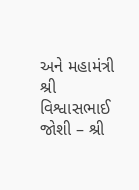અને મહામંત્રી શ્રી વિશ્વાસભાઈ જોશી – શ્રી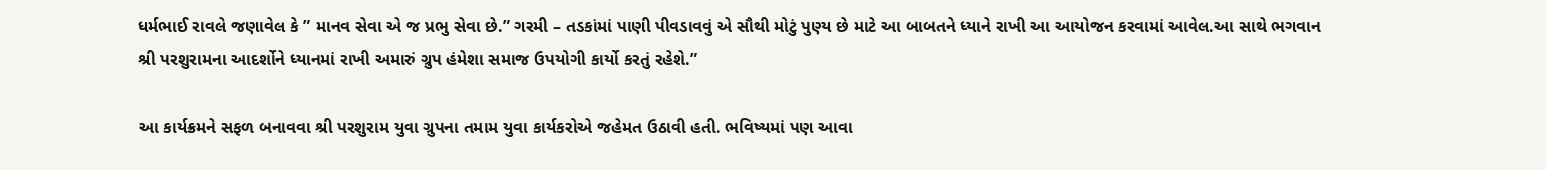ધર્મભાઈ રાવલે જણાવેલ કે ” માનવ સેવા એ જ પ્રભુ સેવા છે.” ગરમી – તડકાંમાં પાણી પીવડાવવું એ સૌથી મોટું પુણ્ય છે માટે આ બાબતને ધ્યાને રાખી આ આયોજન કરવામાં આવેલ.આ સાથે ભગવાન શ્રી પરશુરામના આદર્શોને ધ્યાનમાં રાખી અમારું ગ્રુપ હંમેશા સમાજ ઉપયોગી કાર્યો કરતું રહેશે.”

આ કાર્યક્રમને સફળ બનાવવા શ્રી પરશુરામ યુવા ગ્રુપના તમામ યુવા કાર્યકરોએ જહેમત ઉઠાવી હતી. ભવિષ્યમાં પણ આવા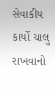સેવાકીય કાર્યો ચાલુ રાખવાનો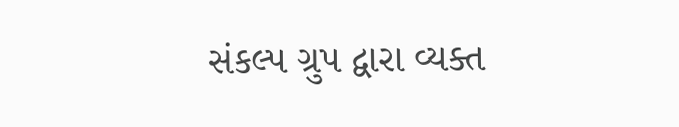સંકલ્પ ગ્રુપ દ્વારા વ્યક્ત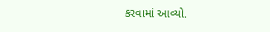કરવામાં આવ્યો.